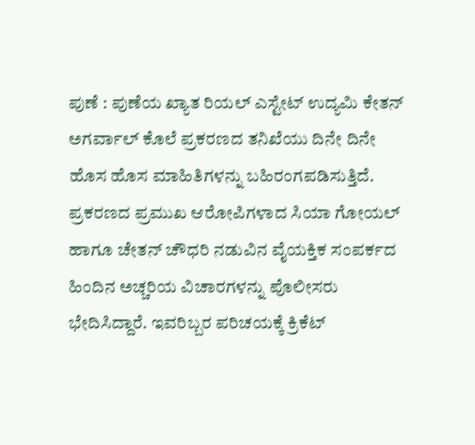ಪುಣೆ : ಪುಣೆಯ ಖ್ಯಾತ ರಿಯಲ್ ಎಸ್ಟೇಟ್ ಉದ್ಯಮಿ ಕೇತನ್ ಅಗರ್ವಾಲ್ ಕೊಲೆ ಪ್ರಕರಣದ ತನಿಖೆಯು ದಿನೇ ದಿನೇ ಹೊಸ ಹೊಸ ಮಾಹಿತಿಗಳನ್ನು ಬಹಿರಂಗಪಡಿಸುತ್ತಿದೆ. ಪ್ರಕರಣದ ಪ್ರಮುಖ ಆರೋಪಿಗಳಾದ ಸಿಯಾ ಗೋಯಲ್ ಹಾಗೂ ಚೇತನ್ ಚೌಧರಿ ನಡುವಿನ ವೈಯಕ್ತಿಕ ಸಂಪರ್ಕದ ಹಿಂದಿನ ಅಚ್ಚರಿಯ ವಿಚಾರಗಳನ್ನು ಪೊಲೀಸರು ಭೇದಿಸಿದ್ದಾರೆ. ಇವರಿಬ್ಬರ ಪರಿಚಯಕ್ಕೆ ಕ್ರಿಕೆಟ್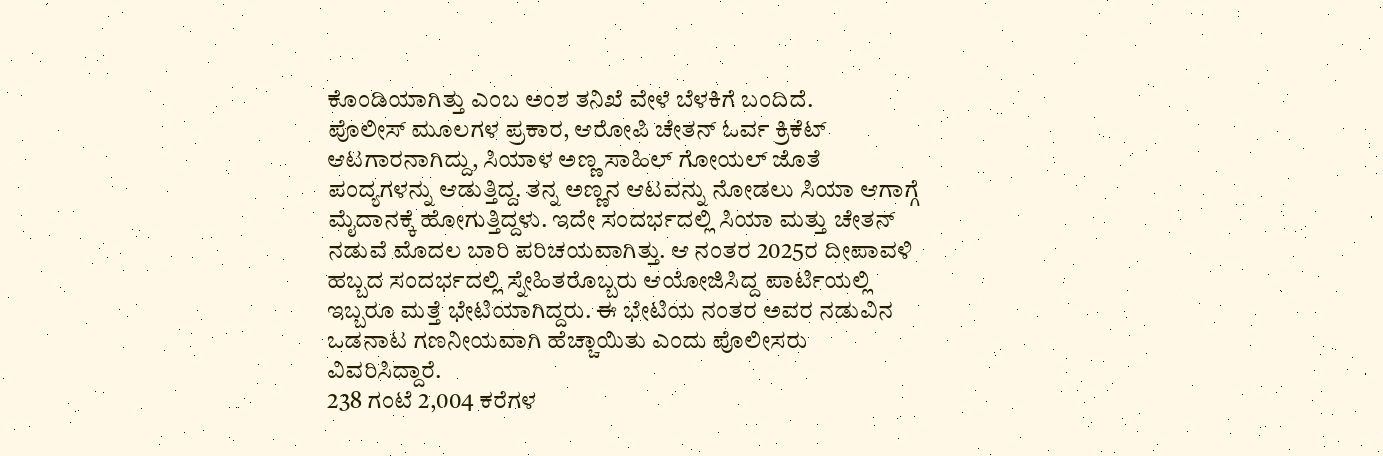ಕೊಂಡಿಯಾಗಿತ್ತು ಎಂಬ ಅಂಶ ತನಿಖೆ ವೇಳೆ ಬೆಳಕಿಗೆ ಬಂದಿದೆ.
ಪೊಲೀಸ್ ಮೂಲಗಳ ಪ್ರಕಾರ, ಆರೋಪಿ ಚೇತನ್ ಓರ್ವ ಕ್ರಿಕೆಟ್ ಆಟಗಾರನಾಗಿದ್ದು, ಸಿಯಾಳ ಅಣ್ಣ ಸಾಹಿಲ್ ಗೋಯಲ್ ಜೊತೆ ಪಂದ್ಯಗಳನ್ನು ಆಡುತ್ತಿದ್ದ. ತನ್ನ ಅಣ್ಣನ ಆಟವನ್ನು ನೋಡಲು ಸಿಯಾ ಆಗಾಗ್ಗೆ ಮೈದಾನಕ್ಕೆ ಹೋಗುತ್ತಿದ್ದಳು. ಇದೇ ಸಂದರ್ಭದಲ್ಲಿ ಸಿಯಾ ಮತ್ತು ಚೇತನ್ ನಡುವೆ ಮೊದಲ ಬಾರಿ ಪರಿಚಯವಾಗಿತ್ತು. ಆ ನಂತರ 2025ರ ದೀಪಾವಳಿ ಹಬ್ಬದ ಸಂದರ್ಭದಲ್ಲಿ ಸ್ನೇಹಿತರೊಬ್ಬರು ಆಯೋಜಿಸಿದ್ದ ಪಾರ್ಟಿಯಲ್ಲಿ ಇಬ್ಬರೂ ಮತ್ತೆ ಭೇಟಿಯಾಗಿದ್ದರು. ಈ ಭೇಟಿಯ ನಂತರ ಅವರ ನಡುವಿನ ಒಡನಾಟ ಗಣನೀಯವಾಗಿ ಹೆಚ್ಚಾಯಿತು ಎಂದು ಪೊಲೀಸರು ವಿವರಿಸಿದ್ದಾರೆ.
238 ಗಂಟೆ 2,004 ಕರೆಗಳ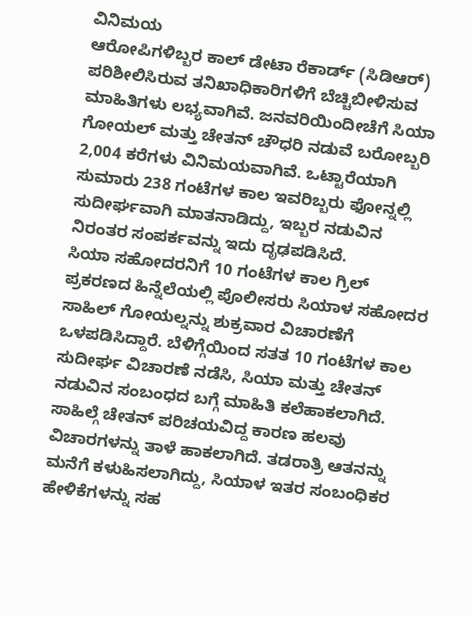ವಿನಿಮಯ
ಆರೋಪಿಗಳಿಬ್ಬರ ಕಾಲ್ ಡೇಟಾ ರೆಕಾರ್ಡ್ (ಸಿಡಿಆರ್) ಪರಿಶೀಲಿಸಿರುವ ತನಿಖಾಧಿಕಾರಿಗಳಿಗೆ ಬೆಚ್ಚಿಬೀಳಿಸುವ ಮಾಹಿತಿಗಳು ಲಭ್ಯವಾಗಿವೆ. ಜನವರಿಯಿಂದೀಚೆಗೆ ಸಿಯಾ ಗೋಯಲ್ ಮತ್ತು ಚೇತನ್ ಚೌಧರಿ ನಡುವೆ ಬರೋಬ್ಬರಿ 2,004 ಕರೆಗಳು ವಿನಿಮಯವಾಗಿವೆ. ಒಟ್ಟಾರೆಯಾಗಿ ಸುಮಾರು 238 ಗಂಟೆಗಳ ಕಾಲ ಇವರಿಬ್ಬರು ಫೋನ್ನಲ್ಲಿ ಸುದೀರ್ಘವಾಗಿ ಮಾತನಾಡಿದ್ದು, ಇಬ್ಬರ ನಡುವಿನ ನಿರಂತರ ಸಂಪರ್ಕವನ್ನು ಇದು ದೃಢಪಡಿಸಿದೆ.
ಸಿಯಾ ಸಹೋದರನಿಗೆ 10 ಗಂಟೆಗಳ ಕಾಲ ಗ್ರಿಲ್
ಪ್ರಕರಣದ ಹಿನ್ನೆಲೆಯಲ್ಲಿ ಪೊಲೀಸರು ಸಿಯಾಳ ಸಹೋದರ ಸಾಹಿಲ್ ಗೋಯಲ್ನನ್ನು ಶುಕ್ರವಾರ ವಿಚಾರಣೆಗೆ ಒಳಪಡಿಸಿದ್ದಾರೆ. ಬೆಳಿಗ್ಗೆಯಿಂದ ಸತತ 10 ಗಂಟೆಗಳ ಕಾಲ ಸುದೀರ್ಘ ವಿಚಾರಣೆ ನಡೆಸಿ, ಸಿಯಾ ಮತ್ತು ಚೇತನ್ ನಡುವಿನ ಸಂಬಂಧದ ಬಗ್ಗೆ ಮಾಹಿತಿ ಕಲೆಹಾಕಲಾಗಿದೆ. ಸಾಹಿಲ್ಗೆ ಚೇತನ್ ಪರಿಚಯವಿದ್ದ ಕಾರಣ ಹಲವು ವಿಚಾರಗಳನ್ನು ತಾಳೆ ಹಾಕಲಾಗಿದೆ. ತಡರಾತ್ರಿ ಆತನನ್ನು ಮನೆಗೆ ಕಳುಹಿಸಲಾಗಿದ್ದು, ಸಿಯಾಳ ಇತರ ಸಂಬಂಧಿಕರ ಹೇಳಿಕೆಗಳನ್ನು ಸಹ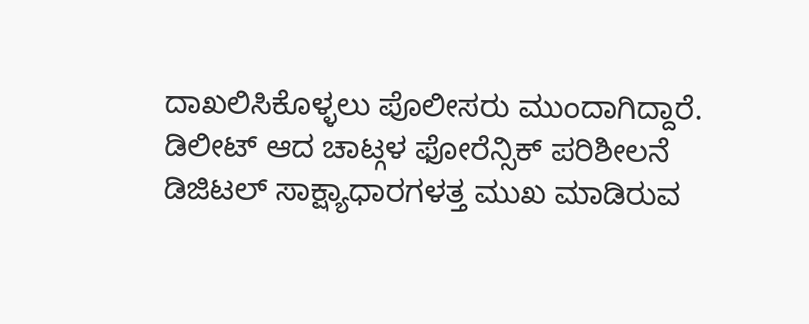ದಾಖಲಿಸಿಕೊಳ್ಳಲು ಪೊಲೀಸರು ಮುಂದಾಗಿದ್ದಾರೆ.
ಡಿಲೀಟ್ ಆದ ಚಾಟ್ಗಳ ಫೋರೆನ್ಸಿಕ್ ಪರಿಶೀಲನೆ
ಡಿಜಿಟಲ್ ಸಾಕ್ಷ್ಯಾಧಾರಗಳತ್ತ ಮುಖ ಮಾಡಿರುವ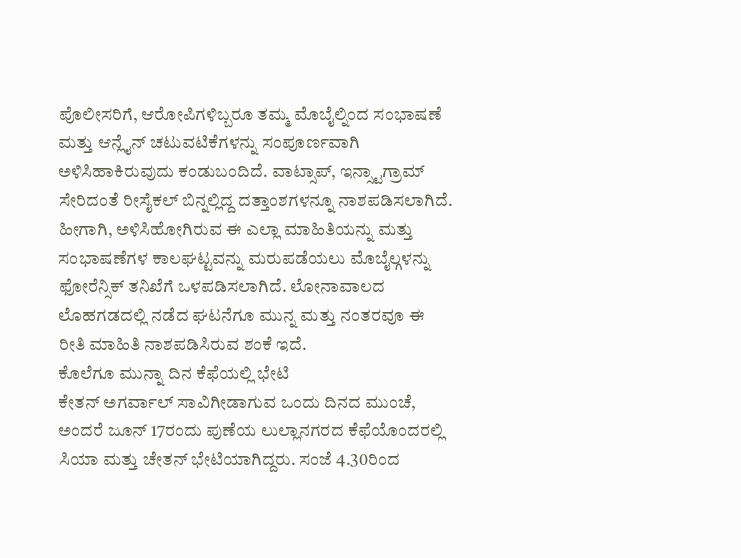ಪೊಲೀಸರಿಗೆ, ಆರೋಪಿಗಳಿಬ್ಬರೂ ತಮ್ಮ ಮೊಬೈಲ್ನಿಂದ ಸಂಭಾಷಣೆ ಮತ್ತು ಆನ್ಲೈನ್ ಚಟುವಟಿಕೆಗಳನ್ನು ಸಂಪೂರ್ಣವಾಗಿ ಅಳಿಸಿಹಾಕಿರುವುದು ಕಂಡುಬಂದಿದೆ. ವಾಟ್ಸಾಪ್, ಇನ್ಸ್ಟಾಗ್ರಾಮ್ ಸೇರಿದಂತೆ ರೀಸೈಕಲ್ ಬಿನ್ನಲ್ಲಿದ್ದ ದತ್ತಾಂಶಗಳನ್ನೂ ನಾಶಪಡಿಸಲಾಗಿದೆ. ಹೀಗಾಗಿ, ಅಳಿಸಿಹೋಗಿರುವ ಈ ಎಲ್ಲಾ ಮಾಹಿತಿಯನ್ನು ಮತ್ತು ಸಂಭಾಷಣೆಗಳ ಕಾಲಘಟ್ಟವನ್ನು ಮರುಪಡೆಯಲು ಮೊಬೈಲ್ಗಳನ್ನು ಫೋರೆನ್ಸಿಕ್ ತನಿಖೆಗೆ ಒಳಪಡಿಸಲಾಗಿದೆ. ಲೋನಾವಾಲದ ಲೊಹಗಡದಲ್ಲಿ ನಡೆದ ಘಟನೆಗೂ ಮುನ್ನ ಮತ್ತು ನಂತರವೂ ಈ ರೀತಿ ಮಾಹಿತಿ ನಾಶಪಡಿಸಿರುವ ಶಂಕೆ ಇದೆ.
ಕೊಲೆಗೂ ಮುನ್ನಾ ದಿನ ಕೆಫೆಯಲ್ಲಿ ಭೇಟಿ
ಕೇತನ್ ಅಗರ್ವಾಲ್ ಸಾವಿಗೀಡಾಗುವ ಒಂದು ದಿನದ ಮುಂಚೆ, ಅಂದರೆ ಜೂನ್ 17ರಂದು ಪುಣೆಯ ಲುಲ್ಲಾನಗರದ ಕೆಫೆಯೊಂದರಲ್ಲಿ ಸಿಯಾ ಮತ್ತು ಚೇತನ್ ಭೇಟಿಯಾಗಿದ್ದರು. ಸಂಜೆ 4.30ರಿಂದ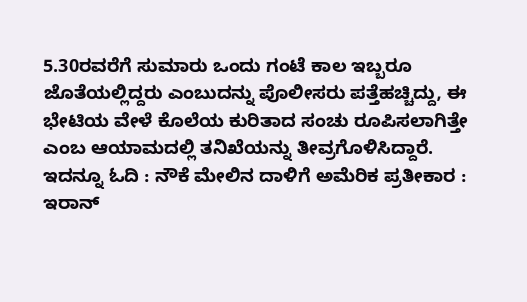5.30ರವರೆಗೆ ಸುಮಾರು ಒಂದು ಗಂಟೆ ಕಾಲ ಇಬ್ಬರೂ ಜೊತೆಯಲ್ಲಿದ್ದರು ಎಂಬುದನ್ನು ಪೊಲೀಸರು ಪತ್ತೆಹಚ್ಚಿದ್ದು, ಈ ಭೇಟಿಯ ವೇಳೆ ಕೊಲೆಯ ಕುರಿತಾದ ಸಂಚು ರೂಪಿಸಲಾಗಿತ್ತೇ ಎಂಬ ಆಯಾಮದಲ್ಲಿ ತನಿಖೆಯನ್ನು ತೀವ್ರಗೊಳಿಸಿದ್ದಾರೆ.
ಇದನ್ನೂ ಓದಿ : ನೌಕೆ ಮೇಲಿನ ದಾಳಿಗೆ ಅಮೆರಿಕ ಪ್ರತೀಕಾರ : ಇರಾನ್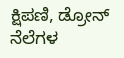ಕ್ಷಿಪಣಿ, ಡ್ರೋನ್ ನೆಲೆಗಳ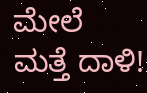ಮೇಲೆ ಮತ್ತೆ ದಾಳಿ!